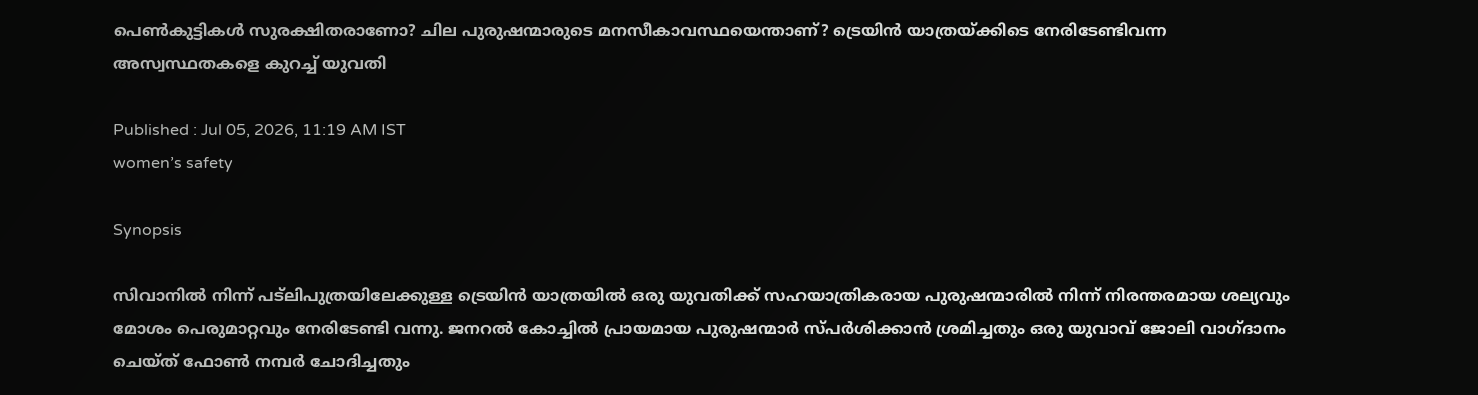പെൺകുട്ടികൾ സുരക്ഷിതരാണോ? ചില പുരുഷന്മാരുടെ മനസീകാവസ്ഥയെന്താണ്? ട്രെയിൻ യാത്രയ്ക്കിടെ നേരിടേണ്ടിവന്ന അസ്വസ്ഥതകളെ കുറച്ച് യുവതി

Published : Jul 05, 2026, 11:19 AM IST
women’s safety

Synopsis

സിവാനിൽ നിന്ന് പട്‌ലിപുത്രയിലേക്കുള്ള ട്രെയിൻ യാത്രയിൽ ഒരു യുവതിക്ക് സഹയാത്രികരായ പുരുഷന്മാരിൽ നിന്ന് നിരന്തരമായ ശല്യവും മോശം പെരുമാറ്റവും നേരിടേണ്ടി വന്നു. ജനറൽ കോച്ചിൽ പ്രായമായ പുരുഷന്മാർ സ്പർശിക്കാൻ ശ്രമിച്ചതും ഒരു യുവാവ് ജോലി വാഗ്ദാനം ചെയ്ത് ഫോൺ നമ്പർ ചോദിച്ചതും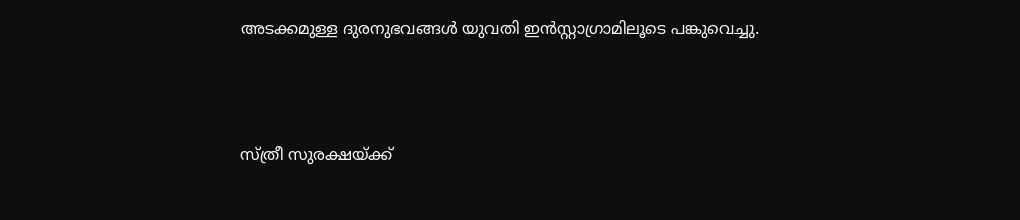അടക്കമുള്ള ദുരനുഭവങ്ങൾ യുവതി ഇൻസ്റ്റാഗ്രാമിലൂടെ പങ്കുവെച്ചു.



സ്ത്രീ സുരക്ഷയ്ക്ക്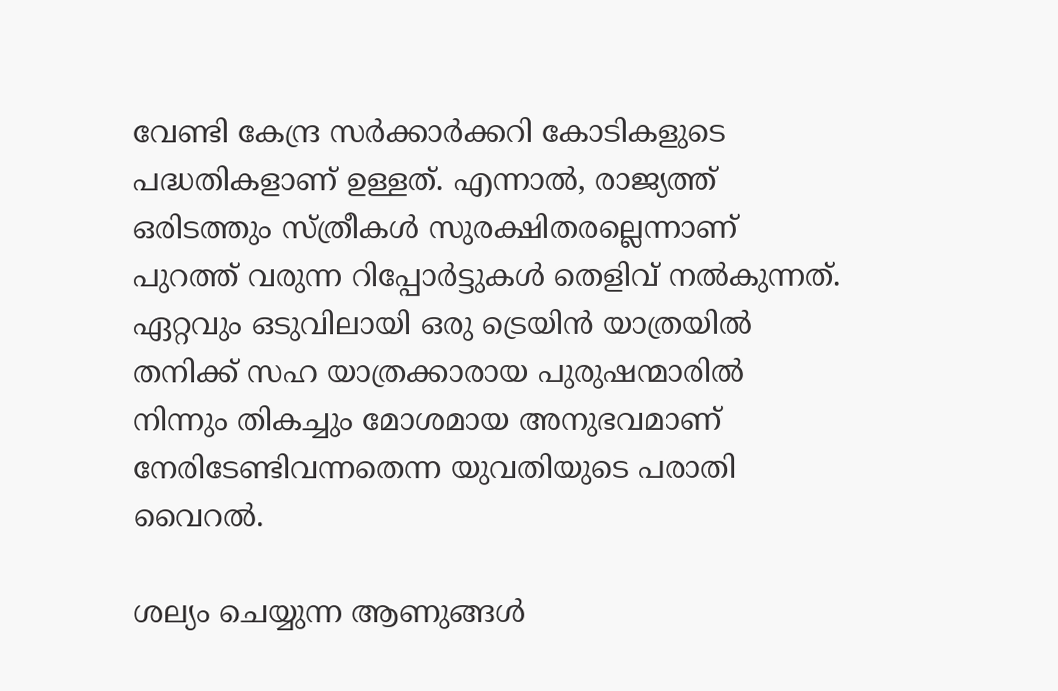വേണ്ടി കേന്ദ്ര സർ‍ക്കാർക്കറി കോടികളുടെ പദ്ധതികളാണ് ഉള്ളത്. എന്നാൽ, രാജ്യത്ത് ഒരിടത്തും സ്ത്രീകൾ സുരക്ഷിതരല്ലെന്നാണ് പുറത്ത് വരുന്ന റിപ്പോർട്ടുകൾ തെളിവ് നൽകുന്നത്. ഏറ്റവും ഒടുവിലായി ഒരു ട്രെയിൻ യാത്രയിൽ തനിക്ക് സഹ യാത്രക്കാരായ പുരുഷന്മാരിൽ നിന്നും തികച്ചും മോശമായ അനുഭവമാണ് നേരിടേണ്ടിവന്നതെന്ന യുവതിയുടെ പരാതി വൈറൽ.

ശല്യം ചെയ്യുന്ന ആണുങ്ങൾ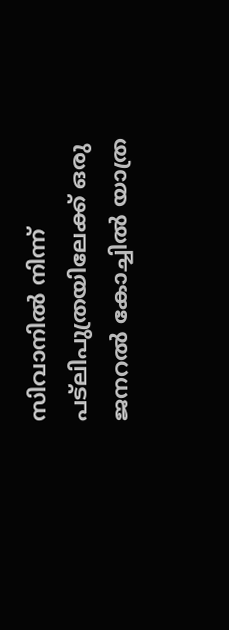സിവാനിൽ നിന്ന് പട്‌ലിപുത്രയിലേക്ക് ഒരു ജനറൽ കോച്ചിൽ യാത്ര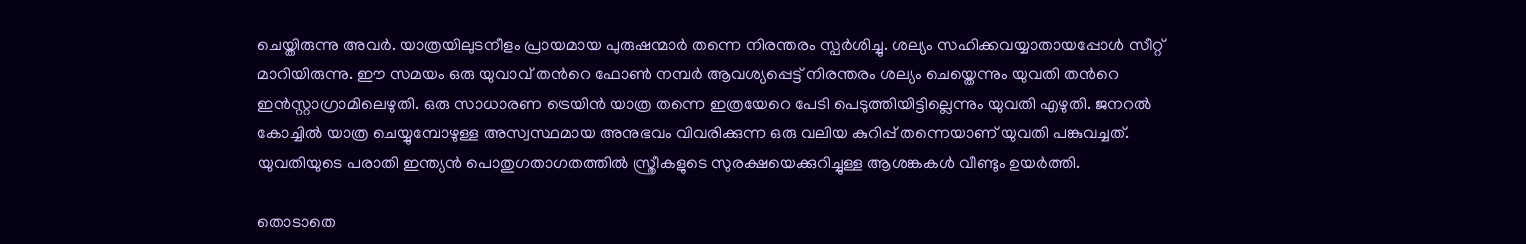ചെയ്തിരുന്നു അവർ. യാത്രയിലുടനീളം പ്രായമായ പുരുഷന്മാർ തന്നെ നിരന്തരം സ്പർശിച്ചു. ശല്യം സഹിക്കവയ്യാതായപ്പോൾ സീറ്റ് മാറിയിരുന്നു. ഈ സമയം ഒരു യുവാവ് തന്‍റെ ഫോൺ നമ്പർ ആവശ്യപ്പെട്ട് നിരന്തരം ശല്യം ചെയ്തെന്നും യുവതി തന്‍റെ ഇന്‍സ്റ്റാഗ്രാമിലെഴുതി. ഒരു സാധാരണ ട്രെയിൻ യാത്ര തന്നെ ഇത്രയേറെ പേടി പെടുത്തിയിട്ടില്ലെന്നും യുവതി എഴുതി. ജനറൽ കോച്ചിൽ യാത്ര ചെയ്യുമ്പോഴുള്ള അസ്വസ്ഥമായ അനുഭവം വിവരിക്കുന്ന ഒരു വലിയ കുറിപ്പ് തന്നെയാണ് യുവതി പങ്കുവച്ചത്. യുവതിയുടെ പരാതി ഇന്ത്യൻ പൊതുഗതാഗതത്തിൽ സ്ത്രീകളുടെ സുരക്ഷയെക്കുറിച്ചുള്ള ആശങ്കകൾ വീണ്ടും ഉയർത്തി.

തൊടാതെ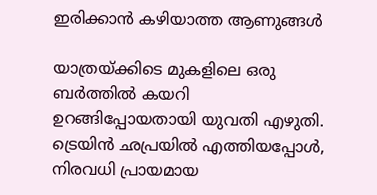ഇരിക്കാൻ കഴിയാത്ത ആണുങ്ങൾ

യാത്രയ്ക്കിടെ മുകളിലെ ഒരു ബർത്തിൽ കയറി ഉറങ്ങിപ്പോയതായി യുവതി എഴുതി. ട്രെയിൻ ഛപ്രയിൽ എത്തിയപ്പോൾ, നിരവധി പ്രായമായ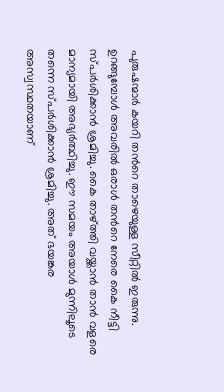പുരുഷന്മാർ കയറി തന്‍റെ താഴെയുള്ള സീറ്റിൽ ഇരുന്നു. ഉറങ്ങുമ്പോൾ അവരിൽ ഒരാൾ തന്‍റെ നേരെ കൈ നീട്ടി സ്പർശിക്കാൻ ശ്രമിച്ചു. കൈ താഴ്ത്തി വയ്ക്കാൻ താൻ വളരെ മാന്യമായി അഭ്യ‍ർത്ഥിച്ചു. ഈ സമയം അയാൾ മുന്നിലൂടെ തന്നെ സ്പർശിക്കാൻ ശ്രമിച്ചു. അത് ഭയങ്കര അസ്വസ്ഥതയാണ്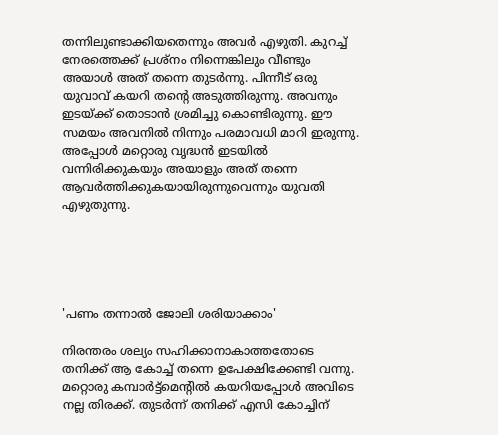തന്നിലുണ്ടാക്കിയതെന്നും അവർ എഴുതി. കുറച്ച് നേരത്തെക്ക് പ്രശ്നം നിന്നെങ്കിലും വീണ്ടും അയാൾ അത് തന്നെ തുടർന്നു. പിന്നീട് ഒരു യുവാവ് കയറി തന്‍റെ അടുത്തിരുന്നു. അവനും ഇടയ്ക്ക് തൊടാൻ ശ്രമിച്ചു കൊണ്ടിരുന്നു. ഈ സമയം അവനിൽ നിന്നും പരമാവധി മാറി ഇരുന്നു. അപ്പോൾ മറ്റൊരു വൃദ്ധൻ ഇടയിൽ വന്നിരിക്കുകയും അയാളും അത് തന്നെ ആവ‍ർത്തിക്കുകയായിരുന്നുവെന്നും യുവതി എഴുതുന്നു.





'പണം തന്നാൽ ജോലി ശരിയാക്കാം'

നിരന്തരം ശല്യം സഹിക്കാനാകാത്തതോടെ തനിക്ക് ആ കോച്ച് തന്നെ ഉപേക്ഷിക്കേണ്ടി വന്നു. മറ്റൊരു കമ്പാർട്ട്മെന്‍റിൽ കയറിയപ്പോൾ അവിടെ നല്ല തിരക്ക്. തുടർന്ന് തനിക്ക് എസി കോച്ചിന്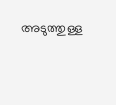അടുത്തുള്ള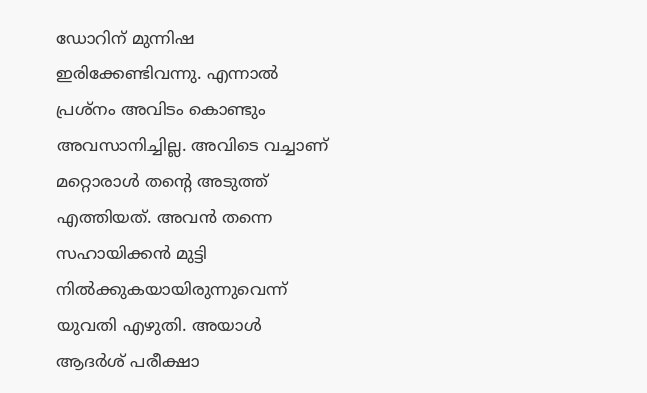ഡോറിന് മുന്നിഷ ഇരിക്കേണ്ടിവന്നു. എന്നാൽ പ്രശ്നം അവിടം കൊണ്ടും അവസാനിച്ചില്ല. അവിടെ വച്ചാണ് മറ്റൊരാൾ തന്‍റെ അടുത്ത് എത്തിയത്. അവൻ തന്നെ സഹായിക്കൻ മുട്ടി നിൽക്കുകയായിരുന്നുവെന്ന് യുവതി എഴുതി. അയാൾ ആദർശ് പരീക്ഷാ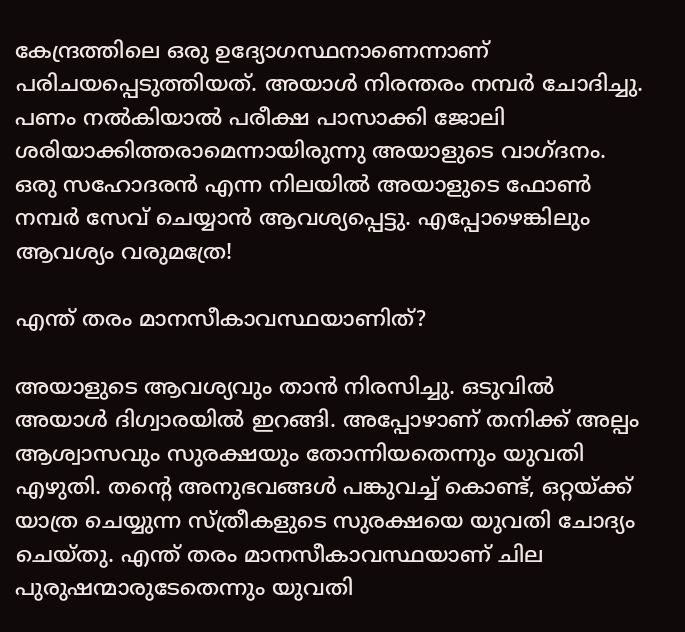കേന്ദ്രത്തിലെ ഒരു ഉദ്യോഗസ്ഥനാണെന്നാണ് പരിചയപ്പെടുത്തിയത്. അയാൾ നിരന്തരം നമ്പർ ചോദിച്ചു. പണം നൽകിയാൽ പരീക്ഷ പാസാക്കി ജോലി ശരിയാക്കിത്തരാമെന്നായിരുന്നു അയാളുടെ വാഗ്ദനം. ഒരു സഹോദരൻ എന്ന നിലയിൽ അയാളുടെ ഫോൺ നമ്പർ സേവ് ചെയ്യാൻ ആവശ്യപ്പെട്ടു. എപ്പോഴെങ്കിലും ആവശ്യം വരുമത്രേ!

എന്ത് തരം മാനസീകാവസ്ഥയാണിത്?

അയാളുടെ ആവശ്യവും താൻ നിരസിച്ചു. ഒടുവിൽ അയാൾ ദിഗ്വാരയിൽ ഇറങ്ങി. അപ്പോഴാണ് തനിക്ക് അല്പം ആശ്വാസവും സുരക്ഷയും തോന്നിയതെന്നും യുവതി എഴുതി. തന്‍റെ അനുഭവങ്ങൾ പങ്കുവച്ച് കൊണ്ട്, ഒറ്റയ്ക്ക് യാത്ര ചെയ്യുന്ന സ്ത്രീകളുടെ സുരക്ഷയെ യുവതി ചോദ്യം ചെയ്തു. എന്ത് തരം മാനസീകാവസ്ഥയാണ് ചില പുരുഷന്മാരുടേതെന്നും യുവതി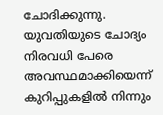ചോദിക്കുന്നു. യുവതിയുടെ ചോദ്യം നിരവധി പേരെ അവസ്ഥമാക്കിയെന്ന് കുറിപ്പുകളിൽ നിന്നും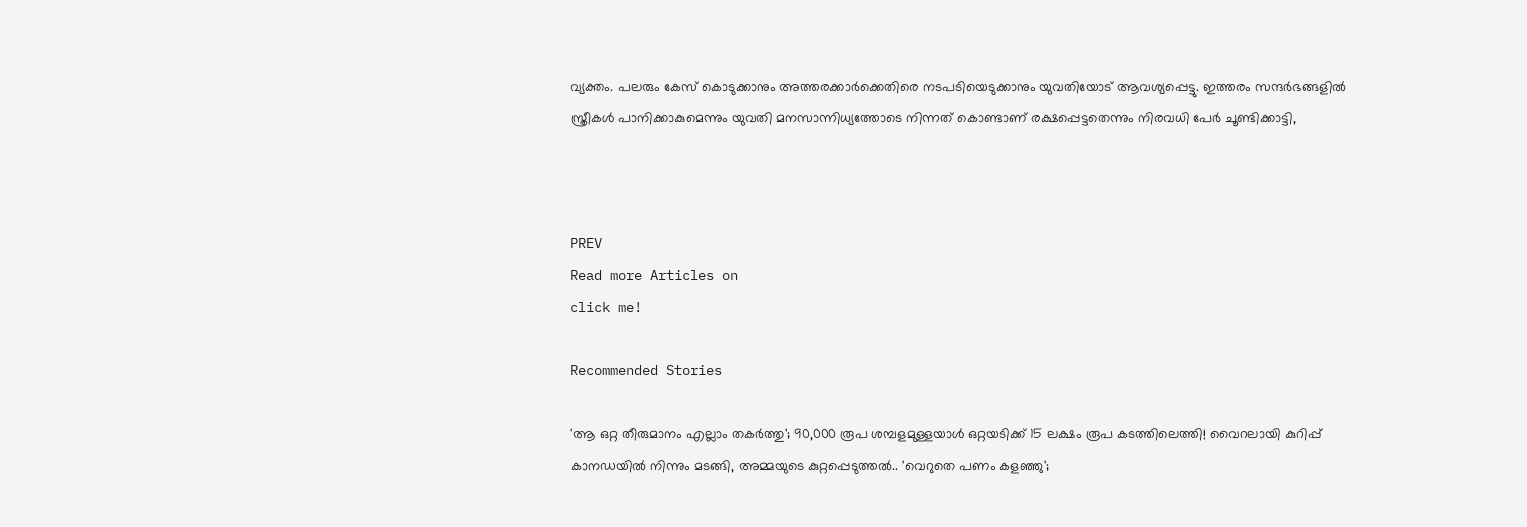വ്യക്തം. പലരും കേസ് കൊടുക്കാനും അത്തരക്കാർക്കെതിരെ നടപടിയെടുക്കാനും യുവതിയോട് ആവശ്യപ്പെട്ടു. ഇത്തരം സന്ദർഭങ്ങളിൽ സ്ത്രീകൾ പാനിക്കാകുമെന്നും യുവതി മനസാന്നിധ്യത്തോടെ നിന്നത് കൊണ്ടാണ് രക്ഷപ്പെട്ടതെന്നും നിരവധി പേർ ചൂണ്ടിക്കാട്ടി,



PREV
Read more Articles on
click me!

Recommended Stories

'ആ ഒറ്റ തീരുമാനം എല്ലാം തകർത്തു'; 90,000 രൂപ ശമ്പളമുള്ളയാൾ ഒറ്റയടിക്ക് 15 ലക്ഷം രൂപ കടത്തിലെത്തി! വൈറലായി കുറിപ്പ്
കാനഡയിൽ നിന്നും മടങ്ങി, അമ്മയുടെ കുറ്റപ്പെടുത്തൽ.. 'വെറുതെ പണം കളഞ്ഞു';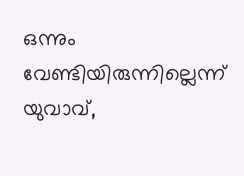ഒന്നും വേണ്ടിയിരുന്നില്ലെന്ന് യുവാവ്,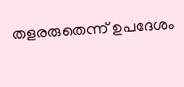തളരരുതെന്ന് ഉപദേശം